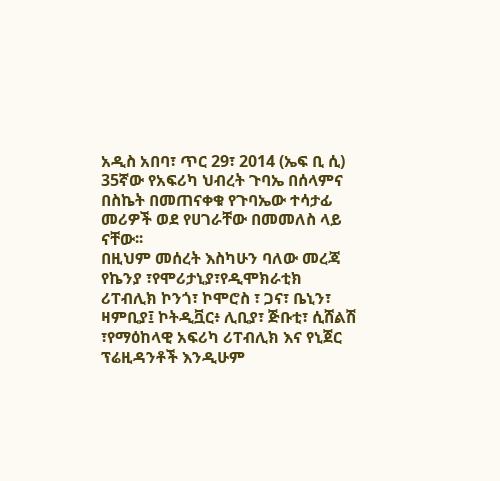አዲስ አበባ፣ ጥር 29፣ 2014 (ኤፍ ቢ ሲ) 35ኛው የአፍሪካ ህብረት ጉባኤ በሰላምና በስኬት በመጠናቀቁ የጉባኤው ተሳታፊ መሪዎች ወደ የሀገራቸው በመመለስ ላይ ናቸው፡፡
በዚህም መሰረት እስካሁን ባለው መረጃ የኬንያ ፣የሞሪታኒያ፣የዲሞክራቲክ ሪፐብሊክ ኮንጎ፣ ኮሞሮስ ፣ ጋና፣ ቤኒን፣ ዛምቢያ፤ ኮትዲቯር፥ ሊቢያ፣ ጅቡቲ፣ ሲሸልሽ ፣የማዕከላዊ አፍሪካ ሪፐብሊክ እና የኒጀር ፕሬዚዳንቶች እንዲሁም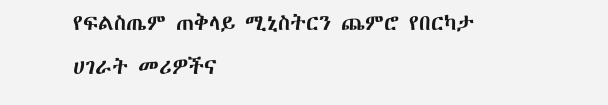የፍልስጤም ጠቅላይ ሚኒስትርን ጨምሮ የበርካታ ሀገራት መሪዎችና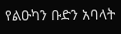የልዑካን ቡድን አባላት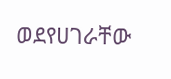ወደየሀገራቸው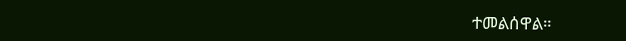ተመልሰዋል።